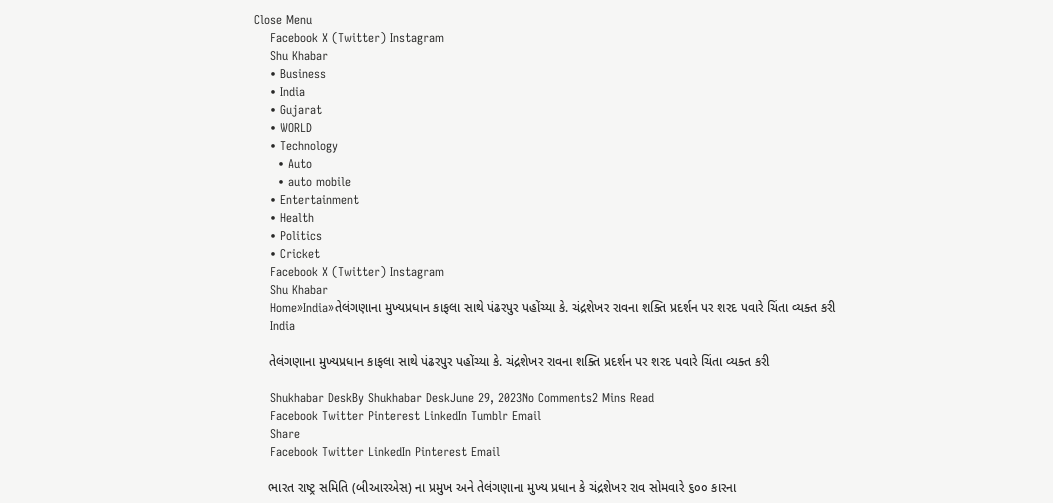Close Menu
    Facebook X (Twitter) Instagram
    Shu Khabar
    • Business
    • India
    • Gujarat
    • WORLD
    • Technology
      • Auto
      • auto mobile
    • Entertainment
    • Health
    • Politics
    • Cricket
    Facebook X (Twitter) Instagram
    Shu Khabar
    Home»India»તેલંગણાના મુખ્યપ્રધાન કાફલા સાથે પંઢરપુર પહોંચ્યા કે. ચંદ્રશેખર રાવના શક્તિ પ્રદર્શન પર શરદ પવારે ચિંતા વ્યક્ત કરી
    India

    તેલંગણાના મુખ્યપ્રધાન કાફલા સાથે પંઢરપુર પહોંચ્યા કે. ચંદ્રશેખર રાવના શક્તિ પ્રદર્શન પર શરદ પવારે ચિંતા વ્યક્ત કરી

    Shukhabar DeskBy Shukhabar DeskJune 29, 2023No Comments2 Mins Read
    Facebook Twitter Pinterest LinkedIn Tumblr Email
    Share
    Facebook Twitter LinkedIn Pinterest Email

    ભારત રાષ્ટ્ર સમિતિ (બીઆરએસ) ના પ્રમુખ અને તેલંગણાના મુખ્ય પ્રધાન કે ચંદ્રશેખર રાવ સોમવારે ૬૦૦ કારના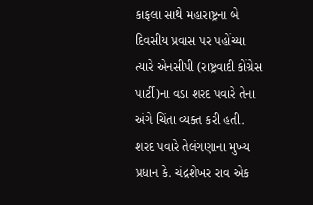કાફલા સાથે મહારાષ્ટ્રના બે દિવસીય પ્રવાસ પર પહોંચ્યા ત્યારે એનસીપી (રાષ્ટ્રવાદી કોંગ્રેસ પાર્ટી)ના વડા શરદ પવારે તેના અંગે ચિંતા વ્યક્ત કરી હતી. શરદ પવારે તેલંગણાના મુખ્ય પ્રધાન કે. ચંદ્રશેખર રાવ એક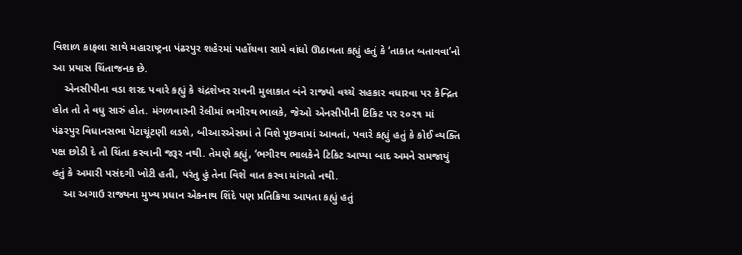વિશાળ કાફલા સાથે મહારાષ્ટ્રના પંઢરપુર શહેરમાં પહોંચવા સામે વાંધો ઊઠાવતા કહ્યું હતું કે ‘તાકાત બતાવવા’નો આ પ્રયાસ ચિંતાજનક છે.
    એનસીપીના વડા શરદ પવારે કહ્યું કે ચંદ્રશેખર રાવની મુલાકાત બંને રાજ્યો વચ્ચે સહકાર વધારવા પર કેન્દ્રિત હોત તો તે વધુ સારું હોત. મંગળવારની રેલીમાં ભગીરથ ભાલકે, જેઓ એનસીપીની ટિકિટ પર ૨૦૨૧ માં પંઢરપુર વિધાનસભા પેટાચૂંટણી લડશે, બીઆરએસમાં તે વિશે પૂછવામાં આવતાં, પવારે કહ્યું હતું કે કોઈ વ્યક્તિ પક્ષ છોડી દે તો ચિંતા કરવાની જરૂર નથી. તેમણે કહ્યું, ‘ભગીરથ ભાલકેને ટિકિટ આપ્યા બાદ અમને સમજાયું હતું કે અમારી પસંદગી ખોટી હતી, પરંતુ હું તેના વિશે વાત કરવા માંગતો નથી.
    આ અગાઉ રાજ્યના મુખ્ય પ્રધાન એકનાથ શિંદે પણ પ્રતિક્રિયા આપતા કહ્યું હતું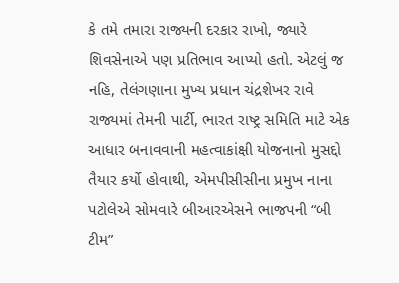કે તમે તમારા રાજ્યની દરકાર રાખો, જ્યારે શિવસેનાએ પણ પ્રતિભાવ આપ્યો હતો. એટલું જ નહિ, તેલંગણાના મુખ્ય પ્રધાન ચંદ્રશેખર રાવે રાજ્યમાં તેમની પાર્ટી, ભારત રાષ્ટ્ર સમિતિ માટે એક આધાર બનાવવાની મહત્વાકાંક્ષી યોજનાનો મુસદ્દો તૈયાર કર્યો હોવાથી, એમપીસીસીના પ્રમુખ નાના પટોલેએ સોમવારે બીઆરએસને ભાજપની “બી ટીમ”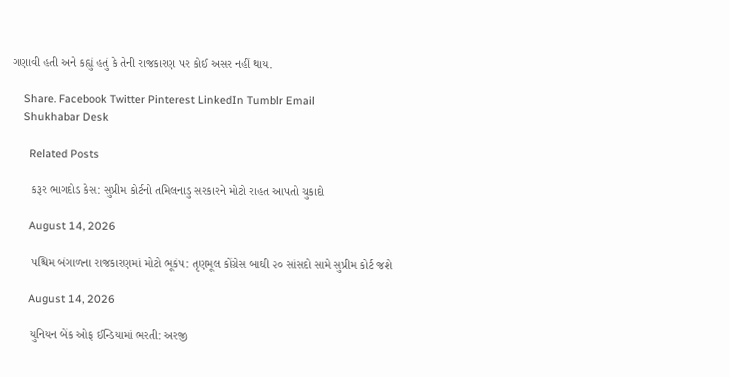ગણાવી હતી અને કહ્યું હતું કે તેની રાજકારણ પર કોઈ અસર નહીં થાય.

    Share. Facebook Twitter Pinterest LinkedIn Tumblr Email
    Shukhabar Desk

      Related Posts

      કરૂર ભાગદોડ કેસ: સુપ્રીમ કોર્ટનો તમિલનાડુ સરકારને મોટો રાહત આપતો ચુકાદો

      August 14, 2026

      પશ્ચિમ બંગાળના રાજકારણમાં મોટો ભૂકંપ: તૃણમૂલ કોંગ્રેસ બાઘી ૨૦ સાંસદો સામે સુપ્રીમ કોર્ટ જશે

      August 14, 2026

      યુનિયન બેંક ઓફ ઈન્ડિયામાં ભરતી: અરજી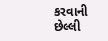કરવાની છેલ્લી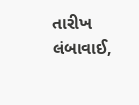તારીખ લંબાવાઈ,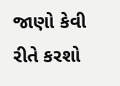જાણો કેવી રીતે કરશો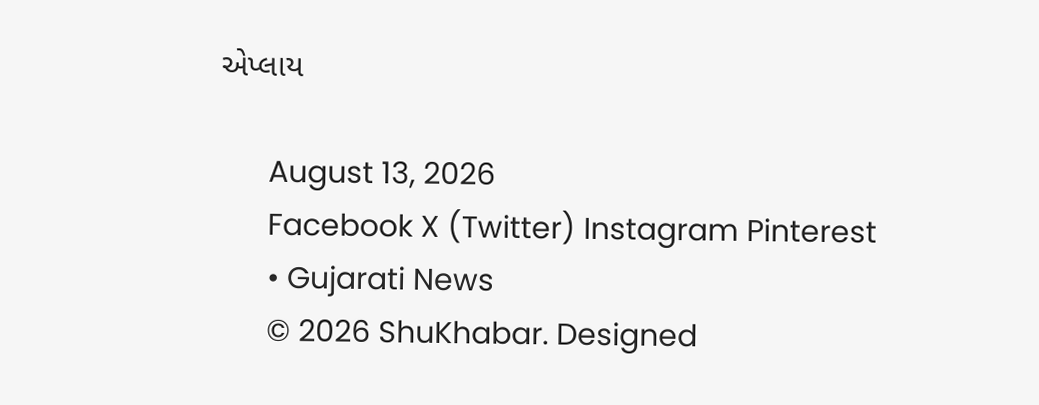એપ્લાય

      August 13, 2026
      Facebook X (Twitter) Instagram Pinterest
      • Gujarati News
      © 2026 ShuKhabar. Designed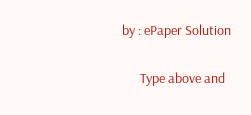by : ePaper Solution

      Type above and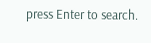press Enter to search.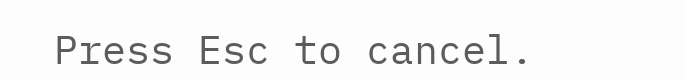Press Esc to cancel.